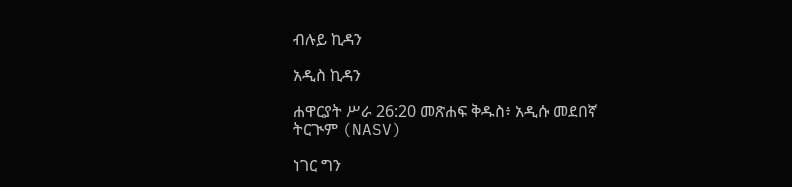ብሉይ ኪዳን

አዲስ ኪዳን

ሐዋርያት ሥራ 26:20 መጽሐፍ ቅዱስ፥ አዲሱ መደበኛ ትርጒም (NASV)

ነገር ግን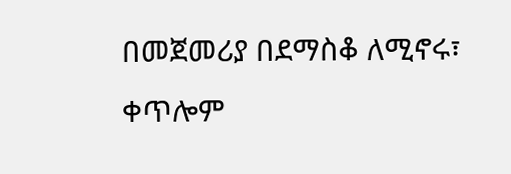በመጀመሪያ በደማስቆ ለሚኖሩ፣ ቀጥሎም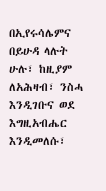በኢየሩሳሌምና በይሁዳ ላሉት ሁሉ፣ ከዚያም ለአሕዛብ፣ ንስሓ እንዲገቡና ወደ እግዚአብሔር እንዲመለሱ፣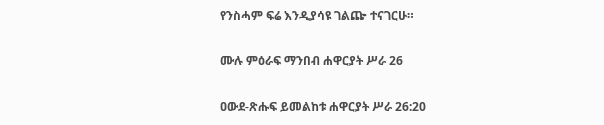የንስሓም ፍሬ እንዲያሳዩ ገልጬ ተናገርሁ።

ሙሉ ምዕራፍ ማንበብ ሐዋርያት ሥራ 26

ዐውደ-ጽሑፍ ይመልከቱ ሐዋርያት ሥራ 26:20